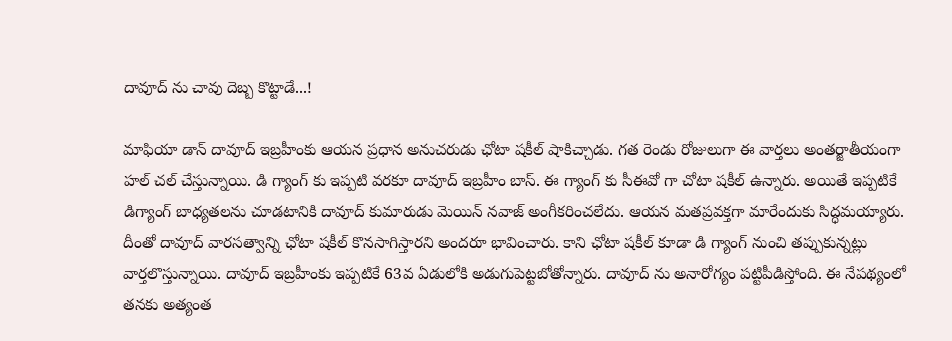దావూద్ ను చావు దెబ్బ కొట్టాడే...!

మాఫియా డాన్ దావూద్ ఇబ్రహీంకు ఆయన ప్రధాన అనుచరుడు ఛోటా షకీల్ షాకిచ్చాడు. గత రెండు రోజులుగా ఈ వార్తలు అంతర్జాతీయంగా హల్ చల్ చేస్తున్నాయి. డి గ్యాంగ్ కు ఇప్పటి వరకూ దావూద్ ఇబ్రహీం బాస్. ఈ గ్యాంగ్ కు సీఈవో గా చోటా షకీల్ ఉన్నారు. అయితే ఇప్పటికే డిగ్యాంగ్ బాధ్యతలను చూడటానికి దావూద్ కుమారుడు మెయిన్ నవాజ్ అంగీకరించలేదు. ఆయన మతప్రవక్తగా మారేందుకు సిద్ధమయ్యారు. దీంతో దావూద్ వారసత్వాన్ని ఛోటా షకీల్ కొనసాగిస్తారని అందరూ భావించారు. కాని ఛోటా షకీల్ కూడా డి గ్యాంగ్ నుంచి తప్పుకున్నట్లు వార్తలొస్తున్నాయి. దావూద్ ఇబ్రహీంకు ఇప్పటికే 63వ ఏడులోకి అడుగుపెట్టబోతోన్నారు. దావూద్ ను అనారోగ్యం పట్టిపీడిస్తోంది. ఈ నేపథ్యంలో తనకు అత్యంత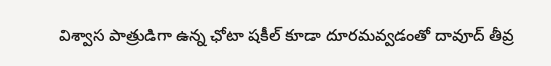విశ్వాస పాత్రుడిగా ఉన్న ఛోటా షకీల్ కూడా దూరమవ్వడంతో దావూద్ తీవ్ర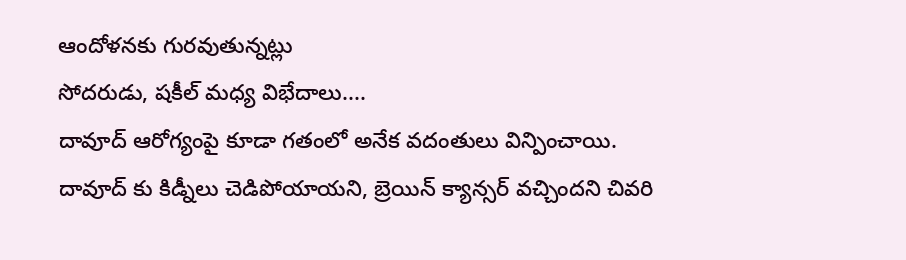ఆందోళనకు గురవుతున్నట్లు
సోదరుడు, షకీల్ మధ్య విభేదాలు....
దావూద్ ఆరోగ్యంపై కూడా గతంలో అనేక వదంతులు విన్పించాయి. దావూద్ కు కిడ్నీలు చెడిపోయాయని, బ్రెయిన్ క్యాన్సర్ వచ్చిందని చివరి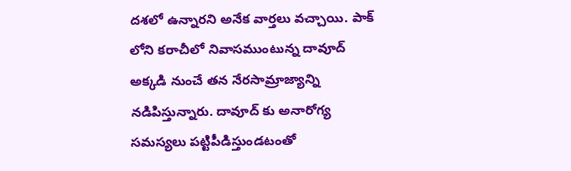దశలో ఉన్నారని అనేక వార్తలు వచ్చాయి. పాక్ లోని కరాచీలో నివాసముంటున్న దావూద్ అక్కడి నుంచే తన నేరసామ్రాజ్యాన్ని నడిపిస్తున్నారు. దావూద్ కు అనారోగ్య సమస్యలు పట్టిపీడిస్తుండటంతో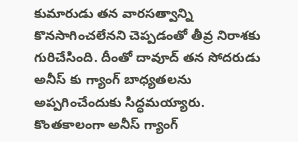కుమారుడు తన వారసత్వాన్ని కొనసాగించలేనని చెప్పడంతో తీవ్ర నిరాశకు గురిచేసింది. దీంతో దావూద్ తన సోదరుడు అనీస్ కు గ్యాంగ్ బాధ్యతలను అప్పగించేందుకు సిద్ధమయ్యారు. కొంతకాలంగా అనీస్ గ్యాంగ్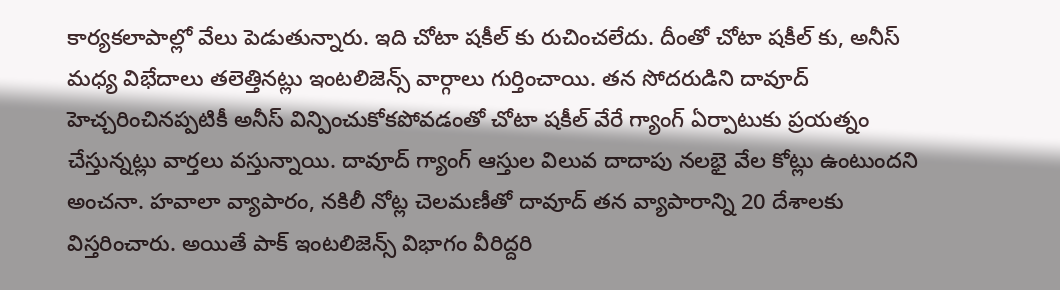కార్యకలాపాల్లో వేలు పెడుతున్నారు. ఇది చోటా షకీల్ కు రుచించలేదు. దీంతో చోటా షకీల్ కు, అనీస్ మధ్య విభేదాలు తలెత్తినట్లు ఇంటలిజెన్స్ వార్గాలు గుర్తించాయి. తన సోదరుడిని దావూద్ హెచ్చరించినప్పటికీ అనీస్ విన్పించుకోకపోవడంతో చోటా షకీల్ వేరే గ్యాంగ్ ఏర్పాటుకు ప్రయత్నం చేస్తున్నట్లు వార్తలు వస్తున్నాయి. దావూద్ గ్యాంగ్ ఆస్తుల విలువ దాదాపు నలభై వేల కోట్లు ఉంటుందని అంచనా. హవాలా వ్యాపారం, నకిలీ నోట్ల చెలమణీతో దావూద్ తన వ్యాపారాన్ని 20 దేశాలకు విస్తరించారు. అయితే పాక్ ఇంటలిజెన్స్ విభాగం వీరిద్దరి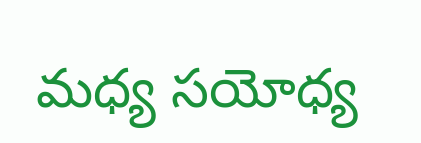మధ్య సయోధ్య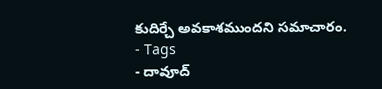కుదిర్చే అవకాశముందని సమాచారం.
- Tags
- దావూద్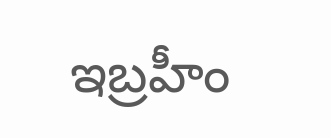ఇబ్రహీం